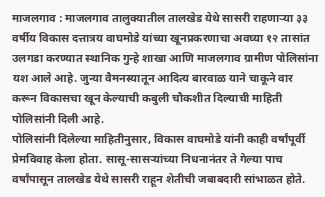माजलगाव : माजलगाव तालुक्यातील तालखेड येथे सासरी राहणाऱ्या ३३ वर्षीय विकास दत्तात्रय वाघमोडे यांच्या खूनप्रकरणाचा अवघ्या १२ तासांत उलगडा करण्यात स्थानिक गुन्हे शाखा आणि माजलगाव ग्रामीण पोलिसांना यश आले आहे. जुन्या वैमनस्यातून आदित्य बारवाळ याने चाकूने वार करून विकासचा खून केल्याची कबुली चौकशीत दिल्याची माहिती पोलिसांनी दिली आहे.
पोलिसांनी दिलेल्या माहितीनुसार, विकास वाघमोडे यांनी काही वर्षांपूर्वी प्रेमविवाह केला होता. सासू-सासऱ्यांच्या निधनानंतर ते गेल्या पाच वर्षांपासून तालखेड येथे सासरी राहून शेतीची जबाबदारी सांभाळत होते.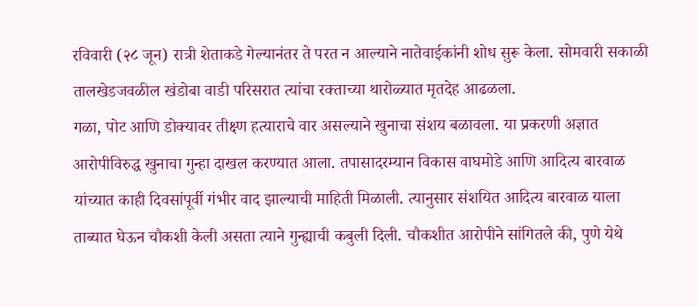रविवारी (२८ जून) रात्री शेताकडे गेल्यानंतर ते परत न आल्याने नातेवाईकांनी शोध सुरू केला. सोमवारी सकाळी तालखेडजवळील खंडोबा वाडी परिसरात त्यांचा रक्ताच्या थारोळ्यात मृतदेह आढळला.
गळा, पोट आणि डोक्यावर तीक्ष्ण हत्याराचे वार असल्याने खुनाचा संशय बळावला. या प्रकरणी अज्ञात आरोपीविरुद्ध खुनाचा गुन्हा दाखल करण्यात आला. तपासादरम्यान विकास वाघमोडे आणि आदित्य बारवाळ यांच्यात काही दिवसांपूर्वी गंभीर वाद झाल्याची माहिती मिळाली. त्यानुसार संशयित आदित्य बारवाळ याला ताब्यात घेऊन चौकशी केली असता त्याने गुन्ह्याची कबुली दिली. चौकशीत आरोपीने सांगितले की, पुणे येथे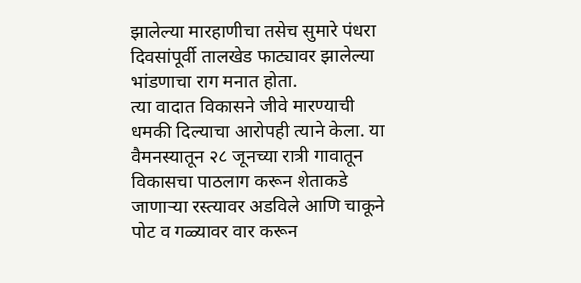झालेल्या मारहाणीचा तसेच सुमारे पंधरा दिवसांपूर्वी तालखेड फाट्यावर झालेल्या भांडणाचा राग मनात होता.
त्या वादात विकासने जीवे मारण्याची धमकी दिल्याचा आरोपही त्याने केला. या वैमनस्यातून २८ जूनच्या रात्री गावातून विकासचा पाठलाग करून शेताकडे जाणाऱ्या रस्त्यावर अडविले आणि चाकूने पोट व गळ्यावर वार करून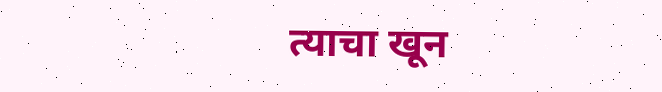त्याचा खून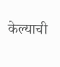केल्याची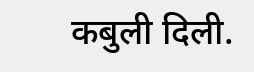कबुली दिली.